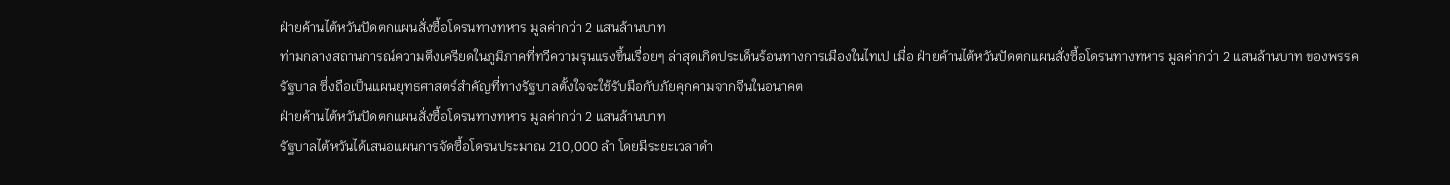ฝ่ายค้านไต้หวันปัดตกแผนสั่งซื้อโดรนทางทหาร มูลค่ากว่า 2 แสนล้านบาท
ท่ามกลางสถานการณ์ความตึงเครียดในภูมิภาคที่ทวีความรุนแรงขึ้นเรื่อยๆ ล่าสุดเกิดประเด็นร้อนทางการเมืองในไทเป เมื่อ ฝ่ายค้านไต้หวันปัดตกแผนสั่งซื้อโดรนทางทหาร มูลค่ากว่า 2 แสนล้านบาท ของพรรครัฐบาล ซึ่งถือเป็นแผนยุทธศาสตร์สำคัญที่ทางรัฐบาลตั้งใจจะใช้รับมือกับภัยคุกคามจากจีนในอนาคต
ฝ่ายค้านไต้หวันปัดตกแผนสั่งซื้อโดรนทางทหาร มูลค่ากว่า 2 แสนล้านบาท
รัฐบาลไต้หวันได้เสนอแผนการจัดซื้อโดรนประมาณ 210,000 ลำ โดยมีระยะเวลาดำ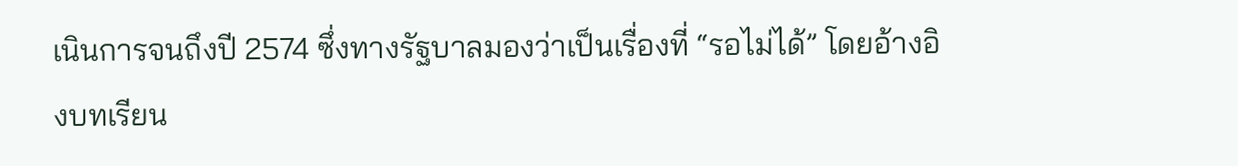เนินการจนถึงปี 2574 ซึ่งทางรัฐบาลมองว่าเป็นเรื่องที่ “รอไม่ได้” โดยอ้างอิงบทเรียน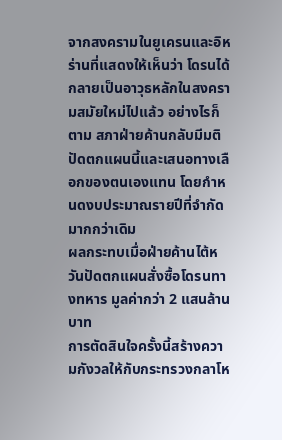จากสงครามในยูเครนและอิหร่านที่แสดงให้เห็นว่า โดรนได้กลายเป็นอาวุธหลักในสงครามสมัยใหม่ไปแล้ว อย่างไรก็ตาม สภาฝ่ายค้านกลับมีมติปัดตกแผนนี้และเสนอทางเลือกของตนเองแทน โดยกำหนดงบประมาณรายปีที่จำกัดมากกว่าเดิม
ผลกระทบเมื่อฝ่ายค้านไต้หวันปัดตกแผนสั่งซื้อโดรนทางทหาร มูลค่ากว่า 2 แสนล้านบาท
การตัดสินใจครั้งนี้สร้างความกังวลให้กับกระทรวงกลาโห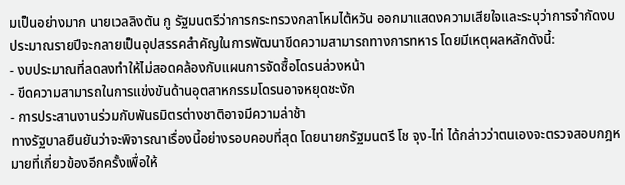มเป็นอย่างมาก นายเวลลิงตัน กู รัฐมนตรีว่าการกระทรวงกลาโหมไต้หวัน ออกมาแสดงความเสียใจและระบุว่าการจำกัดงบประมาณรายปีจะกลายเป็นอุปสรรคสำคัญในการพัฒนาขีดความสามารถทางการทหาร โดยมีเหตุผลหลักดังนี้:
- งบประมาณที่ลดลงทำให้ไม่สอดคล้องกับแผนการจัดซื้อโดรนล่วงหน้า
- ขีดความสามารถในการแข่งขันด้านอุตสาหกรรมโดรนอาจหยุดชะงัก
- การประสานงานร่วมกับพันธมิตรต่างชาติอาจมีความล่าช้า
ทางรัฐบาลยืนยันว่าจะพิจารณาเรื่องนี้อย่างรอบคอบที่สุด โดยนายกรัฐมนตรี โช จุง-ไท่ ได้กล่าวว่าตนเองจะตรวจสอบกฎหมายที่เกี่ยวข้องอีกครั้งเพื่อให้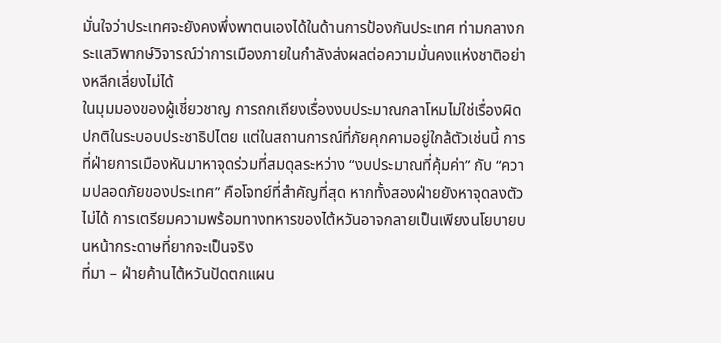มั่นใจว่าประเทศจะยังคงพึ่งพาตนเองได้ในด้านการป้องกันประเทศ ท่ามกลางกระแสวิพากษ์วิจารณ์ว่าการเมืองภายในกำลังส่งผลต่อความมั่นคงแห่งชาติอย่างหลีกเลี่ยงไม่ได้
ในมุมมองของผู้เชี่ยวชาญ การถกเถียงเรื่องงบประมาณกลาโหมไม่ใช่เรื่องผิดปกติในระบอบประชาธิปไตย แต่ในสถานการณ์ที่ภัยคุกคามอยู่ใกล้ตัวเช่นนี้ การที่ฝ่ายการเมืองหันมาหาจุดร่วมที่สมดุลระหว่าง “งบประมาณที่คุ้มค่า” กับ “ความปลอดภัยของประเทศ” คือโจทย์ที่สำคัญที่สุด หากทั้งสองฝ่ายยังหาจุดลงตัวไม่ได้ การเตรียมความพร้อมทางทหารของไต้หวันอาจกลายเป็นเพียงนโยบายบนหน้ากระดาษที่ยากจะเป็นจริง
ที่มา – ฝ่ายค้านไต้หวันปัดตกแผน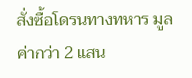สั่งซื้อโดรนทางทหาร มูลค่ากว่า 2 แสน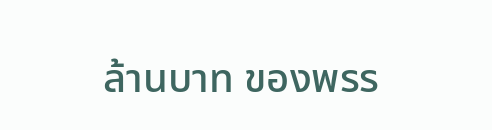ล้านบาท ของพรร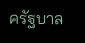ครัฐบาล